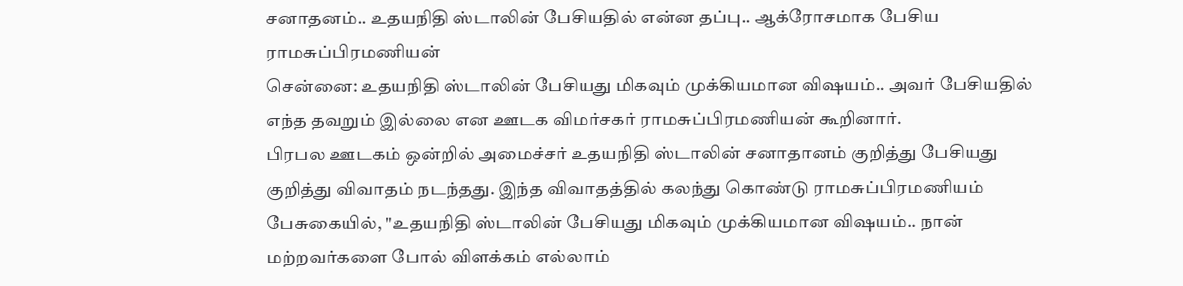சனாதனம்.. உதயநிதி ஸ்டாலின் பேசியதில் என்ன தப்பு.. ஆக்ரோசமாக பேசிய ராமசுப்பிரமணியன்
சென்னை: உதயநிதி ஸ்டாலின் பேசியது மிகவும் முக்கியமான விஷயம்.. அவர் பேசியதில் எந்த தவறும் இல்லை என ஊடக விமர்சகர் ராமசுப்பிரமணியன் கூறினார்.
பிரபல ஊடகம் ஒன்றில் அமைச்சர் உதயநிதி ஸ்டாலின் சனாதானம் குறித்து பேசியது குறித்து விவாதம் நடந்தது. இந்த விவாதத்தில் கலந்து கொண்டு ராமசுப்பிரமணியம் பேசுகையில், "உதயநிதி ஸ்டாலின் பேசியது மிகவும் முக்கியமான விஷயம்.. நான் மற்றவர்களை போல் விளக்கம் எல்லாம்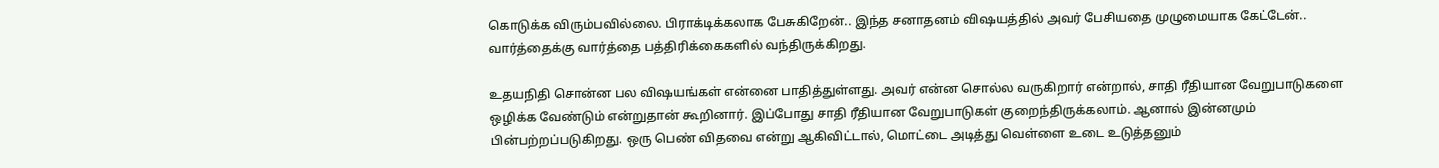கொடுக்க விரும்பவில்லை. பிராக்டிக்கலாக பேசுகிறேன்.. இந்த சனாதனம் விஷயத்தில் அவர் பேசியதை முழுமையாக கேட்டேன்.. வார்த்தைக்கு வார்த்தை பத்திரிக்கைகளில் வந்திருக்கிறது.

உதயநிதி சொன்ன பல விஷயங்கள் என்னை பாதித்துள்ளது. அவர் என்ன சொல்ல வருகிறார் என்றால், சாதி ரீதியான வேறுபாடுகளை ஒழிக்க வேண்டும் என்றுதான் கூறினார். இப்போது சாதி ரீதியான வேறுபாடுகள் குறைந்திருக்கலாம். ஆனால் இன்னமும் பின்பற்றப்படுகிறது. ஒரு பெண் விதவை என்று ஆகிவிட்டால், மொட்டை அடித்து வெள்ளை உடை உடுத்தனும்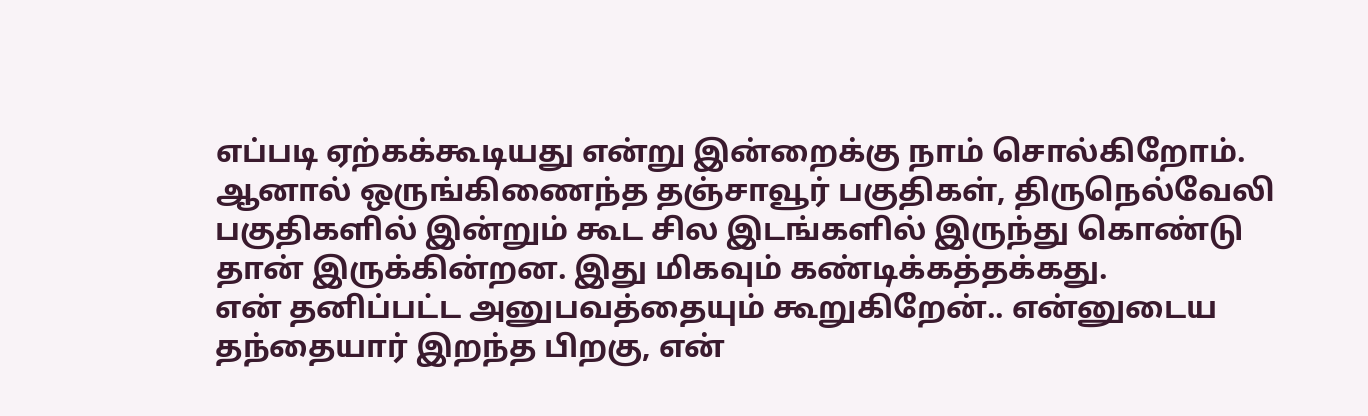எப்படி ஏற்கக்கூடியது என்று இன்றைக்கு நாம் சொல்கிறோம். ஆனால் ஒருங்கிணைந்த தஞ்சாவூர் பகுதிகள், திருநெல்வேலி பகுதிகளில் இன்றும் கூட சில இடங்களில் இருந்து கொண்டு தான் இருக்கின்றன. இது மிகவும் கண்டிக்கத்தக்கது.
என் தனிப்பட்ட அனுபவத்தையும் கூறுகிறேன்.. என்னுடைய தந்தையார் இறந்த பிறகு, என்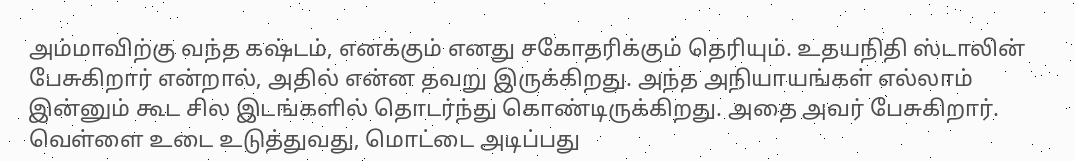அம்மாவிற்கு வந்த கஷ்டம், எனக்கும் எனது சகோதரிக்கும் தெரியும். உதயநிதி ஸ்டாலின் பேசுகிறார் என்றால், அதில் என்ன தவறு இருக்கிறது. அந்த அநியாயங்கள் எல்லாம் இன்னும் கூட சில இடங்களில் தொடர்ந்து கொண்டிருக்கிறது. அதை அவர் பேசுகிறார். வெள்ளை உடை உடுத்துவது, மொட்டை அடிப்பது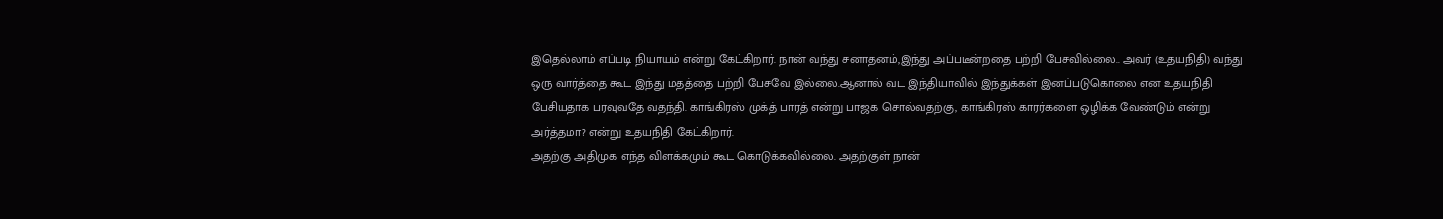இதெல்லாம் எப்படி நியாயம் என்று கேட்கிறார். நான் வந்து சனாதனம்,இந்து அப்படீன்றதை பற்றி பேசவில்லை.. அவர் (உதயநிதி) வந்து ஒரு வார்த்தை கூட இந்து மதத்தை பற்றி பேசவே இல்லை.ஆனால் வட இந்தியாவில் இந்துக்கள் இனப்படுகொலை என உதயநிதி பேசியதாக பரவுவதே வதந்தி. காங்கிரஸ் முக்த் பாரத் என்று பாஜக சொல்வதற்கு, காங்கிரஸ் காரர்களை ஒழிக்க வேண்டும் என்று அர்த்தமா? என்று உதயநிதி கேட்கிறார்.
அதற்கு அதிமுக எந்த விளக்கமும் கூட கொடுக்கவில்லை. அதற்குள் நான்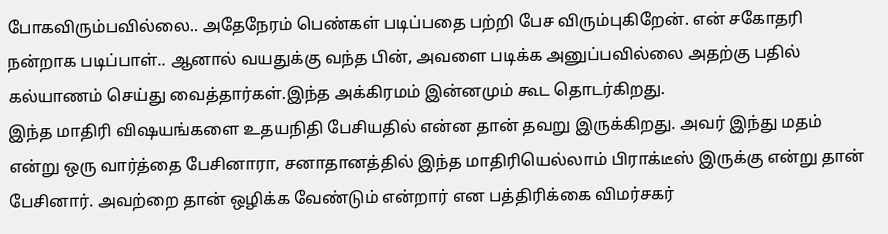போகவிரும்பவில்லை.. அதேநேரம் பெண்கள் படிப்பதை பற்றி பேச விரும்புகிறேன். என் சகோதரி நன்றாக படிப்பாள்.. ஆனால் வயதுக்கு வந்த பின், அவளை படிக்க அனுப்பவில்லை அதற்கு பதில் கல்யாணம் செய்து வைத்தார்கள்.இந்த அக்கிரமம் இன்னமும் கூட தொடர்கிறது.
இந்த மாதிரி விஷயங்களை உதயநிதி பேசியதில் என்ன தான் தவறு இருக்கிறது. அவர் இந்து மதம் என்று ஒரு வார்த்தை பேசினாரா, சனாதானத்தில் இந்த மாதிரியெல்லாம் பிராக்டீஸ் இருக்கு என்று தான் பேசினார். அவற்றை தான் ஒழிக்க வேண்டும் என்றார் என பத்திரிக்கை விமர்சகர்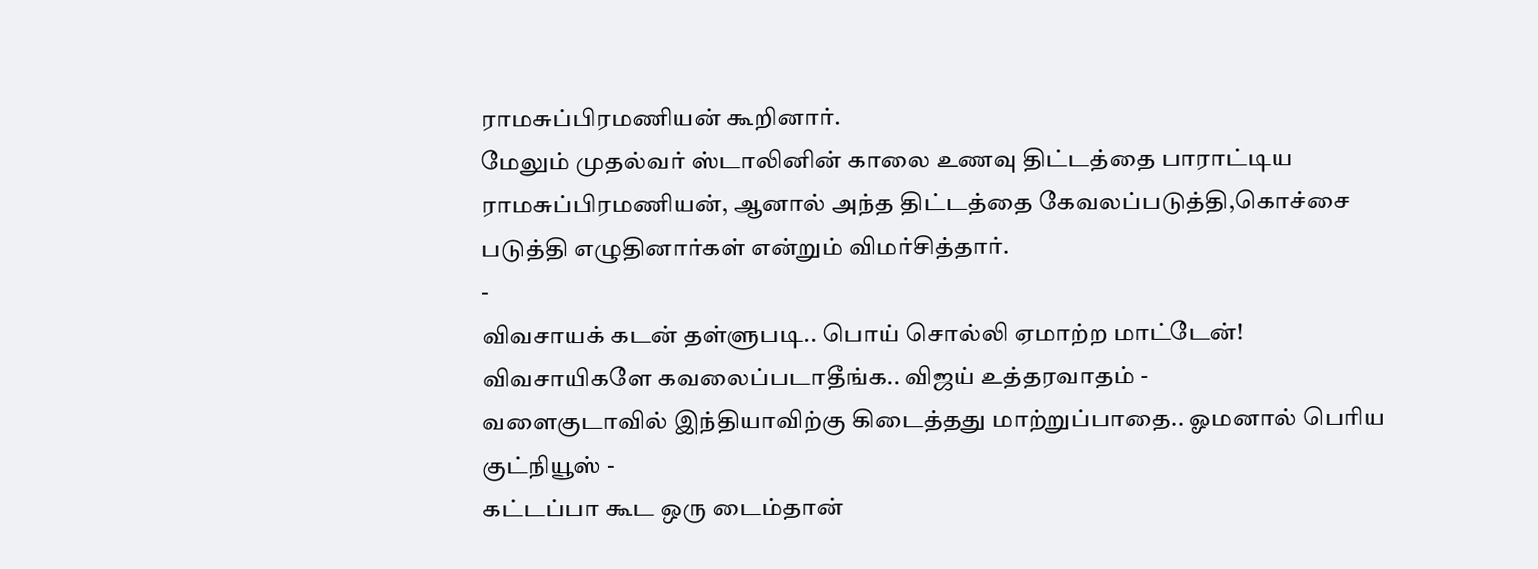ராமசுப்பிரமணியன் கூறினார்.
மேலும் முதல்வர் ஸ்டாலினின் காலை உணவு திட்டத்தை பாராட்டிய ராமசுப்பிரமணியன், ஆனால் அந்த திட்டத்தை கேவலப்படுத்தி,கொச்சை படுத்தி எழுதினார்கள் என்றும் விமர்சித்தார்.
-
விவசாயக் கடன் தள்ளுபடி.. பொய் சொல்லி ஏமாற்ற மாட்டேன்! விவசாயிகளே கவலைப்படாதீங்க.. விஜய் உத்தரவாதம் -
வளைகுடாவில் இந்தியாவிற்கு கிடைத்தது மாற்றுப்பாதை.. ஓமனால் பெரிய குட்நியூஸ் -
கட்டப்பா கூட ஒரு டைம்தான்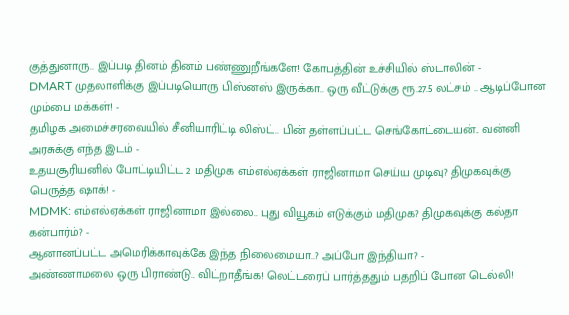குத்துனாரு.. இப்படி தினம் தினம் பண்ணுறீங்களே! கோபத்தின் உச்சியில் ஸ்டாலின் -
DMART முதலாளிக்கு இப்படியொரு பிஸ்னஸ் இருக்கா.. ஒரு வீட்டுக்கு ரூ.27.5 லட்சம் .. ஆடிப்போன மும்பை மக்கள்! -
தமிழக அமைச்சரவையில் சீனியாரிட்டி லிஸ்ட்.. பின் தள்ளப்பட்ட செங்கோட்டையன்.. வன்னி அரசுக்கு எந்த இடம் -
உதயசூரியனில் போட்டியிட்ட 2 மதிமுக எம்எல்ஏக்கள் ராஜினாமா செய்ய முடிவு? திமுகவுக்கு பெருத்த ஷாக்! -
MDMK: எம்எல்ஏக்கள் ராஜினாமா இல்லை.. புது வியூகம் எடுக்கும் மதிமுக? திமுகவுக்கு கல்தா கன்பார்ம்? -
ஆனானப்பட்ட அமெரிக்காவுக்கே இந்த நிலைமையா..? அப்போ இந்தியா? -
அண்ணாமலை ஒரு பிராண்டு.. விட்றாதீங்க! லெட்டரைப் பார்த்ததும் பதறிப் போன டெல்லி!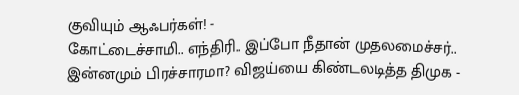குவியும் ஆஃபர்கள்! -
கோட்டைச்சாமி.. எந்திரி.. இப்போ நீதான் முதலமைச்சர்.. இன்னமும் பிரச்சாரமா? விஜய்யை கிண்டலடித்த திமுக -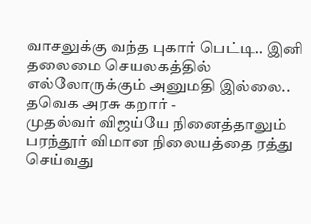வாசலுக்கு வந்த புகார் பெட்டி.. இனி தலைமை செயலகத்தில் எல்லோருக்கும் அனுமதி இல்லை.. தவெக அரசு கறார் -
முதல்வர் விஜய்யே நினைத்தாலும் பரந்தூர் விமான நிலையத்தை ரத்து செய்வது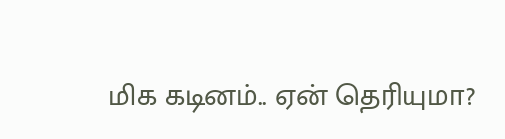மிக கடினம்.. ஏன் தெரியுமா?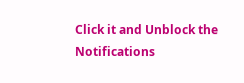Click it and Unblock the Notifications